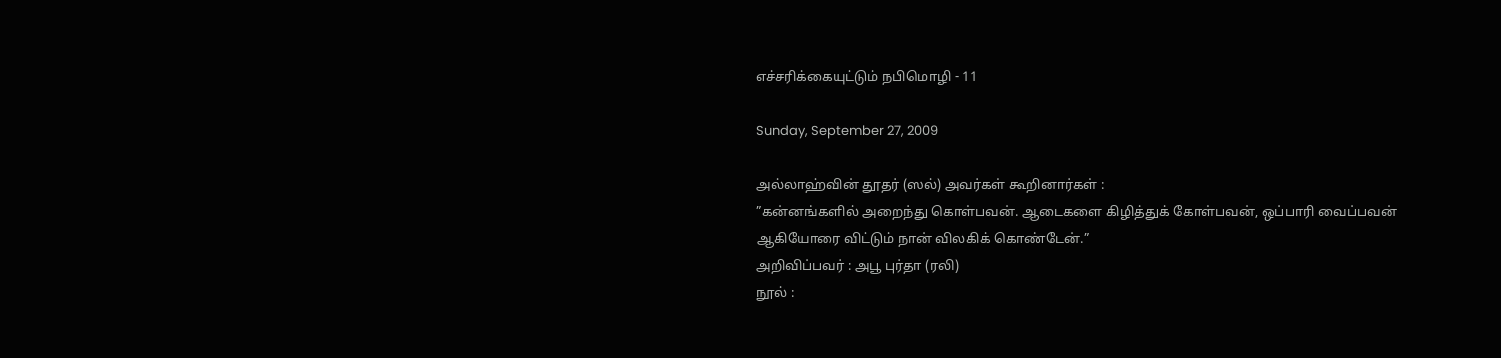எச்சரிக்கையுட்டும் நபிமொழி - 11

Sunday, September 27, 2009

அல்லாஹ்வின் தூதர் (ஸல்) அவர்கள் கூறினார்கள் :
”கன்னங்களில் அறைந்து கொள்பவன். ஆடைகளை கிழித்துக் கோள்பவன், ஒப்பாரி வைப்பவன் ஆகியோரை விட்டும் நான் விலகிக் கொண்டேன்.”
அறிவிப்பவர் : அபூ புர்தா (ரலி)
நூல் :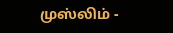முஸ்லிம் -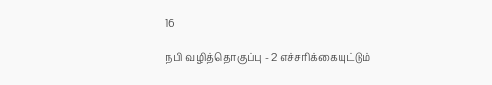16

நபி வழித்தொகுப்பு - 2 எச்சரிக்கையுட்டும்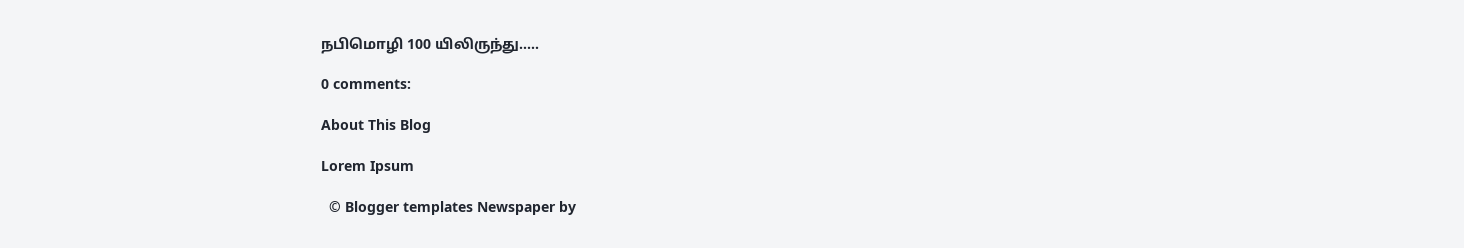நபிமொழி 100 யிலிருந்து.....

0 comments:

About This Blog

Lorem Ipsum

  © Blogger templates Newspaper by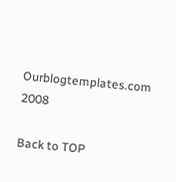Ourblogtemplates.com 2008

Back to TOP